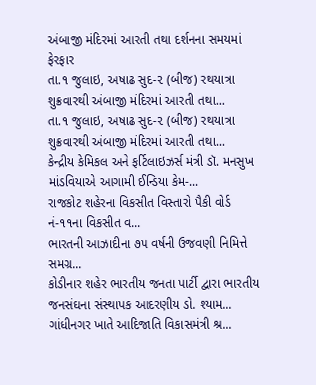અંબાજી મંદિરમાં આરતી તથા દર્શનના સમયમાં ફેરફાર
તા.૧ જુલાઇ, અષાઢ સુદ-૨ (બીજ) રથયાત્રા શુક્રવારથી અંબાજી મંદિરમાં આરતી તથા...
તા.૧ જુલાઇ, અષાઢ સુદ-૨ (બીજ) રથયાત્રા શુક્રવારથી અંબાજી મંદિરમાં આરતી તથા...
કેન્દ્રીય કેમિકલ અને ફર્ટિલાઇઝર્સ મંત્રી ડૉ. મનસુખ માંડવિયાએ આગામી ઈન્ડિયા કેમ-...
રાજકોટ શહેરના વિકસીત વિસ્તારો પૈકી વોર્ડ નં-૧૧ના વિકસીત વ...
ભારતની આઝાદીના ૭૫ વર્ષની ઉજવણી નિમિત્તે સમગ્ર...
કોડીનાર શહેર ભારતીય જનતા પાર્ટી દ્વારા ભારતીય જનસંઘના સંસ્થાપક આદરણીય ડો. શ્યામ...
ગાંધીનગર ખાતે આદિજાતિ વિકાસમંત્રી શ્ર...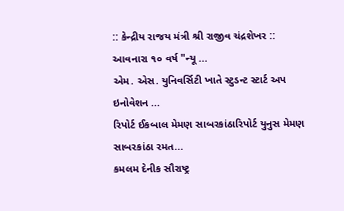:: કેન્દ્રીય રાજય મંત્રી શ્રી રાજીવ ચંદ્રશેખર :: આવનારા ૧૦ વર્ષ "ન્યૂ ...
એમ. એસ. યુનિવર્સિટી ખાતે સ્ટુડન્ટ સ્ટાર્ટ અપ ઇનોવેશન ...
રિપોર્ટ ઈકબાલ મેમણ સાબરકાંઠારિપોર્ટ યુનુસ મેમણ સાબરકાંઠા રમત...
કમલમ દેનીક સૌરાષ્ટ્ર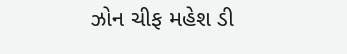ઝોન ચીફ મહેશ ડી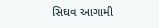સિઘવ આગામી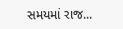સમયમાં રાજ...